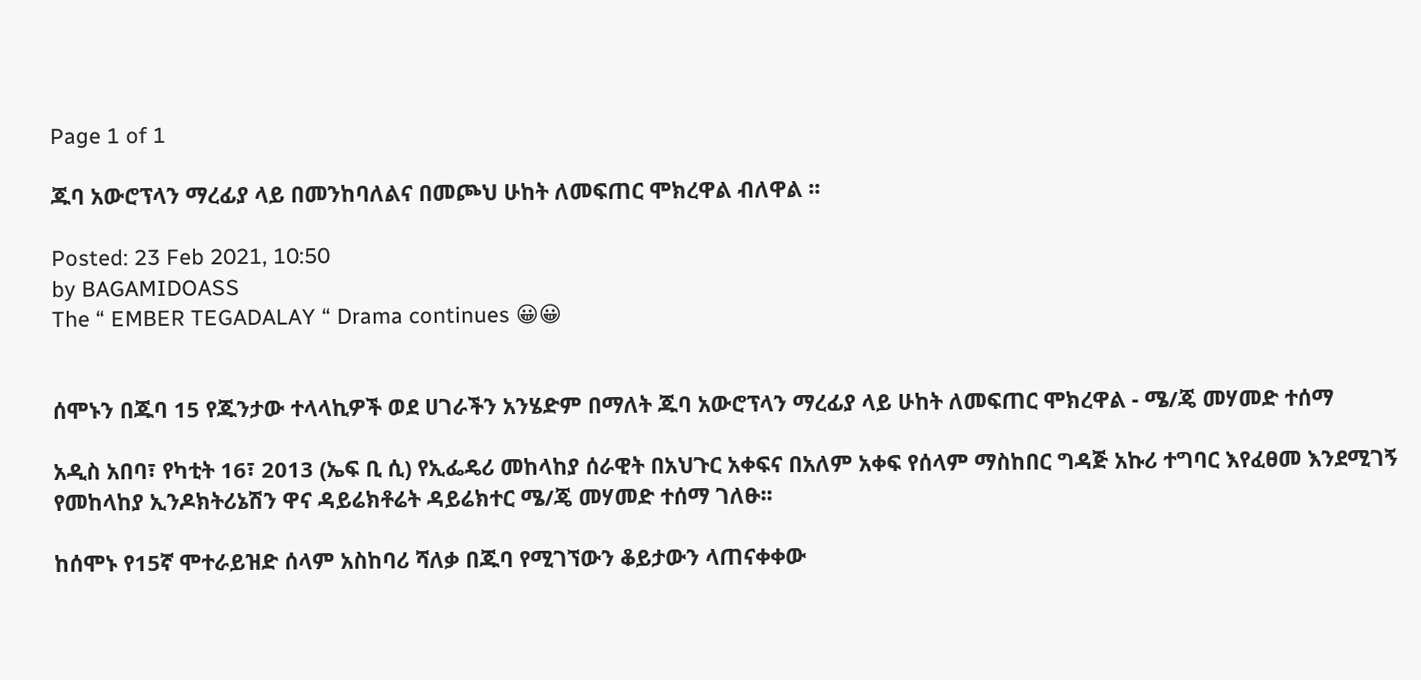Page 1 of 1

ጁባ አውሮፕላን ማረፊያ ላይ በመንከባለልና በመጮህ ሁከት ለመፍጠር ሞክረዋል ብለዋል ፡፡

Posted: 23 Feb 2021, 10:50
by BAGAMIDOASS
The “ EMBER TEGADALAY “ Drama continues 😀😀


ሰሞኑን በጁባ 15 የጁንታው ተላላኪዎች ወደ ሀገራችን አንሄድም በማለት ጁባ አውሮፕላን ማረፊያ ላይ ሁከት ለመፍጠር ሞክረዋል - ሜ/ጄ መሃመድ ተሰማ

አዲስ አበባ፣ የካቲት 16፣ 2013 (ኤፍ ቢ ሲ) የኢፌዴሪ መከላከያ ሰራዊት በአህጉር አቀፍና በአለም አቀፍ የሰላም ማስከበር ግዳጅ አኩሪ ተግባር እየፈፀመ እንደሚገኝ የመከላከያ ኢንዶክትሪኔሽን ዋና ዳይሬክቶሬት ዳይሬክተር ሜ/ጄ መሃመድ ተሰማ ገለፁ፡፡

ከሰሞኑ የ15ኛ ሞተራይዝድ ሰላም አስከባሪ ሻለቃ በጁባ የሚገኘውን ቆይታውን ላጠናቀቀው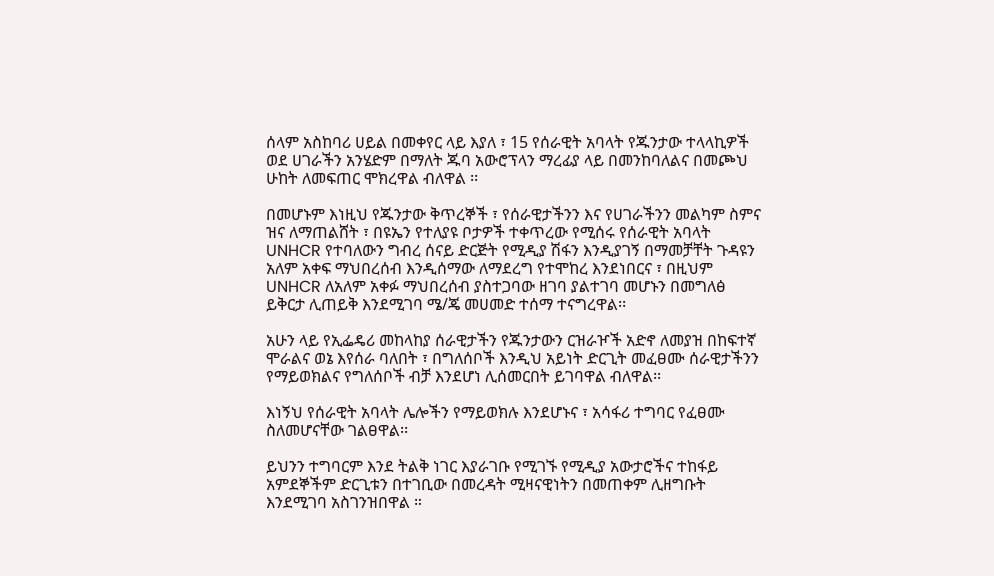ሰላም አስከባሪ ሀይል በመቀየር ላይ እያለ ፣ 15 የሰራዊት አባላት የጁንታው ተላላኪዎች ወደ ሀገራችን አንሄድም በማለት ጁባ አውሮፕላን ማረፊያ ላይ በመንከባለልና በመጮህ ሁከት ለመፍጠር ሞክረዋል ብለዋል ፡፡

በመሆኑም እነዚህ የጁንታው ቅጥረኞች ፣ የሰራዊታችንን እና የሀገራችንን መልካም ስምና ዝና ለማጠልሸት ፣ በዩኤን የተለያዩ ቦታዎች ተቀጥረው የሚሰሩ የሰራዊት አባላት UNHCR የተባለውን ግብረ ሰናይ ድርጅት የሚዲያ ሽፋን እንዲያገኝ በማመቻቸት ጉዳዩን አለም አቀፍ ማህበረሰብ እንዲሰማው ለማደረግ የተሞከረ እንደነበርና ፣ በዚህም UNHCR ለአለም አቀፉ ማህበረሰብ ያስተጋባው ዘገባ ያልተገባ መሆኑን በመግለፅ ይቅርታ ሊጠይቅ እንደሚገባ ሜ/ጄ መሀመድ ተሰማ ተናግረዋል፡፡

አሁን ላይ የኢፌዴሪ መከላከያ ሰራዊታችን የጁንታውን ርዝራዦች አድኖ ለመያዝ በከፍተኛ ሞራልና ወኔ እየሰራ ባለበት ፣ በግለሰቦች እንዲህ አይነት ድርጊት መፈፀሙ ሰራዊታችንን የማይወክልና የግለሰቦች ብቻ እንደሆነ ሊሰመርበት ይገባዋል ብለዋል፡፡

እነኝህ የሰራዊት አባላት ሌሎችን የማይወክሉ እንደሆኑና ፣ አሳፋሪ ተግባር የፈፀሙ ስለመሆናቸው ገልፀዋል፡፡

ይህንን ተግባርም እንደ ትልቅ ነገር እያራገቡ የሚገኙ የሚዲያ አውታሮችና ተከፋይ አምደኞችም ድርጊቱን በተገቢው በመረዳት ሚዛናዊነትን በመጠቀም ሊዘግቡት እንደሚገባ አስገንዝበዋል ።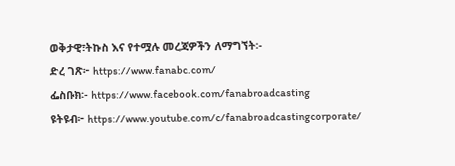ወቅታዊ፣ትኩስ እና የተሟሉ መረጃዎችን ለማግኘት፡-
ድረ ገጽ፦ https://www.fanabc.com/
ፌስቡክ፡- https://www.facebook.com/fanabroadcasting
ዩትዩብ፦ https://www.youtube.com/c/fanabroadcastingcorporate/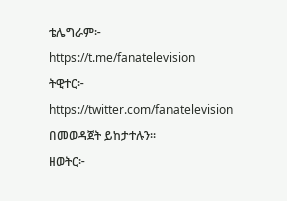ቴሌግራም፦ https://t.me/fanatelevision
ትዊተር፦ https://twitter.com/fanatelevision በመወዳጀት ይከታተሉን፡፡
ዘወትር፦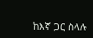ከእኛ ጋር ስላሉ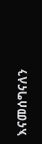እናመሰግናለን